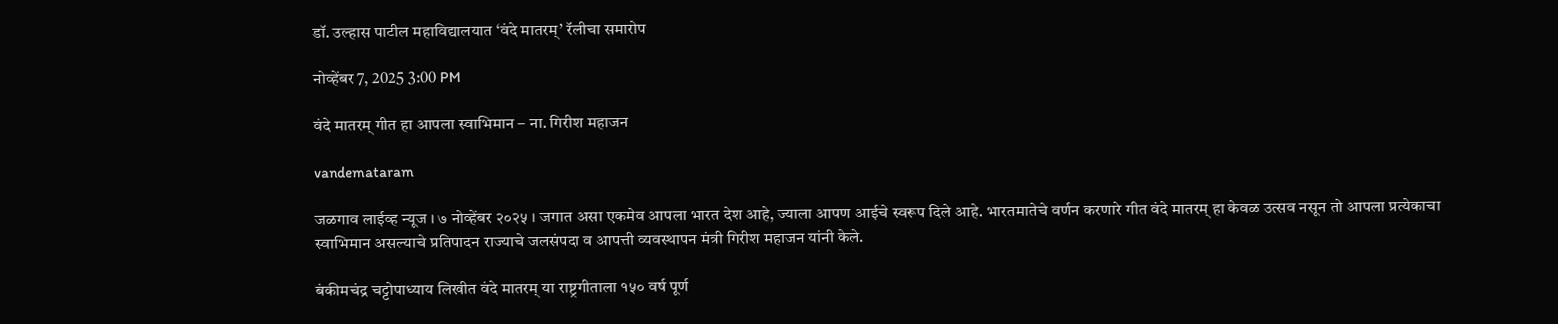डॉ. उल्हास पाटील महाविद्यालयात ‘वंदे मातरम्’ रॅलीचा समारोप

नोव्हेंबर 7, 2025 3:00 PM

वंदे मातरम् गीत हा आपला स्वाभिमान – ना. गिरीश महाजन

vandemataram

जळगाव लाईव्ह न्यूज । ७ नोव्हेंबर २०२५ । जगात असा एकमेव आपला भारत देश आहे, ज्याला आपण आईचे स्वरूप दिले आहे. भारतमातेचे वर्णन करणारे गीत वंदे मातरम् हा केवळ उत्सव नसून तो आपला प्रत्येकाचा स्वाभिमान असल्याचे प्रतिपादन राज्याचे जलसंपदा व आपत्ती व्यवस्थापन मंत्री गिरीश महाजन यांनी केले.

बंकीमचंद्र चट्टोपाध्याय लिखीत वंदे मातरम् या राष्ट्रगीताला १५० वर्ष पूर्ण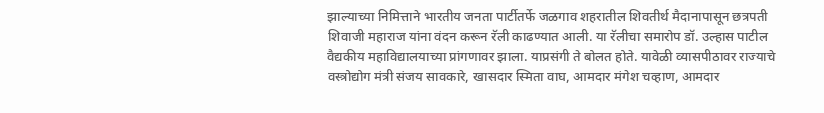झाल्याच्या निमित्ताने भारतीय जनता पार्टीतर्फे जळगाव शहरातील शिवतीर्थ मैदानापासून छत्रपती शिवाजी महाराज यांना वंदन करून रॅली काढण्यात आली. या रॅलीचा समारोप डॉ. उल्हास पाटील वैद्यकीय महाविद्यालयाच्या प्रांगणावर झाला. याप्रसंगी ते बोलत होते. यावेळी व्यासपीठावर राज्याचे वस्त्रोद्योग मंत्री संजय सावकारे, खासदार स्मिता वाघ, आमदार मंगेश चव्हाण, आमदार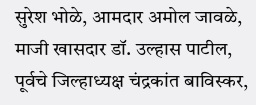सुरेश भोळे, आमदार अमोल जावळे, माजी खासदार डॉ. उल्हास पाटील, पूर्वचे जिल्हाध्यक्ष चंद्रकांत बाविस्कर,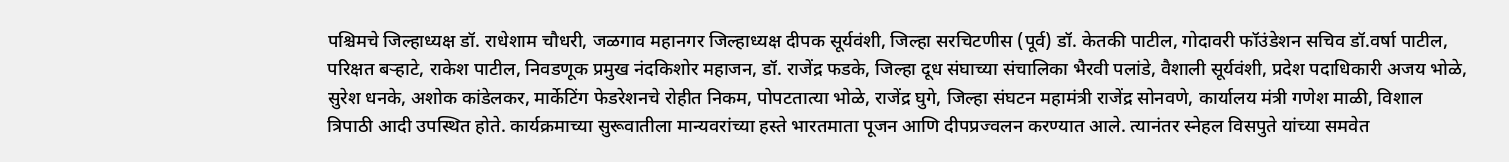पश्चिमचे जिल्हाध्यक्ष डॉ. राधेशाम चौधरी, जळगाव महानगर जिल्हाध्यक्ष दीपक सूर्यवंशी, जिल्हा सरचिटणीस (पूर्व) डॉ. केतकी पाटील, गोदावरी फॉउंडेशन सचिव डॉ.वर्षा पाटील, परिक्षत बर्‍हाटे, राकेश पाटील, निवडणूक प्रमुख नंदकिशोर महाजन, डॉ. राजेंद्र फडके, जिल्हा दूध संघाच्या संचालिका भैरवी पलांडे, वैशाली सूर्यवंशी, प्रदेश पदाधिकारी अजय भोळे, सुरेश धनके, अशोक कांडेलकर, मार्केटिंग फेडरेशनचे रोहीत निकम, पोपटतात्या भोळे, राजेंद्र घुगे, जिल्हा संघटन महामंत्री राजेंद्र सोनवणे, कार्यालय मंत्री गणेश माळी, विशाल त्रिपाठी आदी उपस्थित होते. कार्यक्रमाच्या सुरूवातीला मान्यवरांच्या हस्ते भारतमाता पूजन आणि दीपप्रज्वलन करण्यात आले. त्यानंतर स्नेहल विसपुते यांच्या समवेत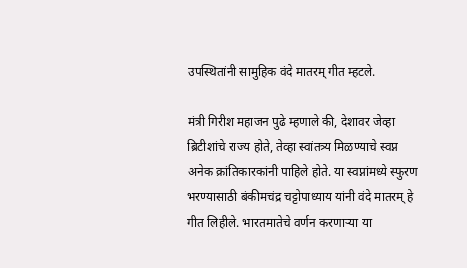उपस्थितांनी सामुहिक वंदे मातरम् गीत म्हटले.

मंत्री गिरीश महाजन पुढे म्हणाले की, देशावर जेव्हा ब्रिटीशांचे राज्य होते, तेव्हा स्वांतत्र्य मिळण्याचे स्वप्न अनेक क्रांतिकारकांनी पाहिले होते. या स्वप्नांमध्ये स्फुरण भरण्यासाठी बंकीमचंद्र चट्टोपाध्याय यांनी वंदे मातरम् हे गीत लिहीले. भारतमातेचे वर्णन करणार्‍या या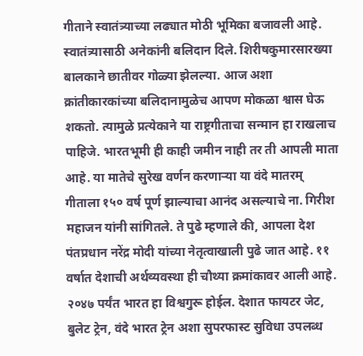गीताने स्वातंत्र्याच्या लढ्यात मोठी भूमिका बजावली आहे. स्वातंत्र्यासाठी अनेकांनी बलिदान दिले. शिरीषकुमारसारख्या बालकाने छातीवर गोळ्या झेलल्या. आज अशा क्रांतीकारकांच्या बलिदानामुळेच आपण मोकळा श्वास घेऊ शकतो. त्यामुळे प्रत्येकाने या राष्ट्रगीताचा सन्मान हा राखलाच पाहिजे. भारतभूमी ही काही जमीन नाही तर ती आपली माता आहे. या मातेचे सुरेख वर्णन करणार्‍या या वंदे मातरम् गीताला १५० वर्ष पूर्ण झाल्याचा आनंद असल्याचे ना. गिरीश महाजन यांनी सांगितले. ते पुढे म्हणाले की, आपला देश पंतप्रधान नरेंद्र मोदी यांच्या नेतृत्वाखाली पुढे जात आहे. ११ वर्षात देशाची अर्थव्यवस्था ही चौथ्या क्रमांकावर आली आहे. २०४७ पर्यंत भारत हा विश्वगुरू होईल. देशात फायटर जेट, बुलेट ट्रेन, वंदे भारत ट्रेन अशा सुपरफास्ट सुविधा उपलब्ध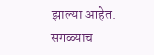झाल्या आहेत. सगळ्याच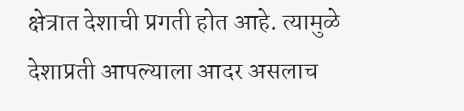क्षेत्रात देशाची प्रगती होत आहे. त्यामुळे देशाप्रती आपल्याला आदर असलाच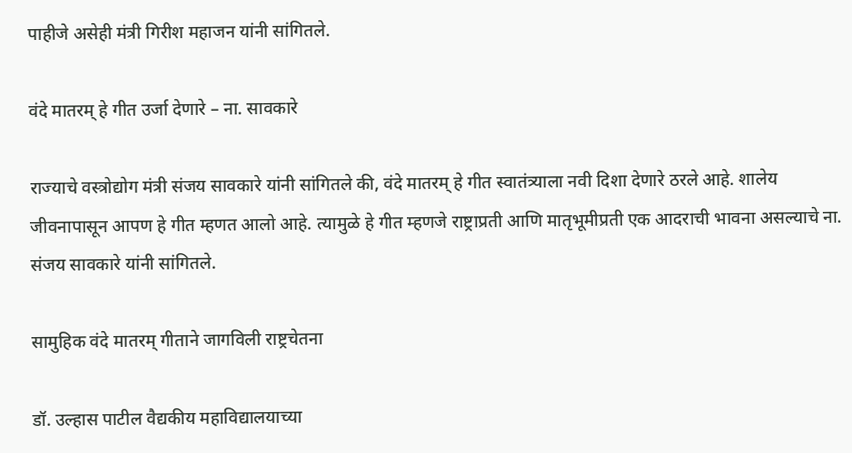पाहीजे असेही मंत्री गिरीश महाजन यांनी सांगितले.

वंदे मातरम् हे गीत उर्जा देणारे – ना. सावकारे

राज्याचे वस्त्रोद्योग मंत्री संजय सावकारे यांनी सांगितले की, वंदे मातरम् हे गीत स्वातंत्र्याला नवी दिशा देणारे ठरले आहे. शालेय जीवनापासून आपण हे गीत म्हणत आलो आहे. त्यामुळे हे गीत म्हणजे राष्ट्राप्रती आणि मातृभूमीप्रती एक आदराची भावना असल्याचे ना. संजय सावकारे यांनी सांगितले.

सामुहिक वंदे मातरम् गीताने जागविली राष्ट्रचेतना

डॉ. उल्हास पाटील वैद्यकीय महाविद्यालयाच्या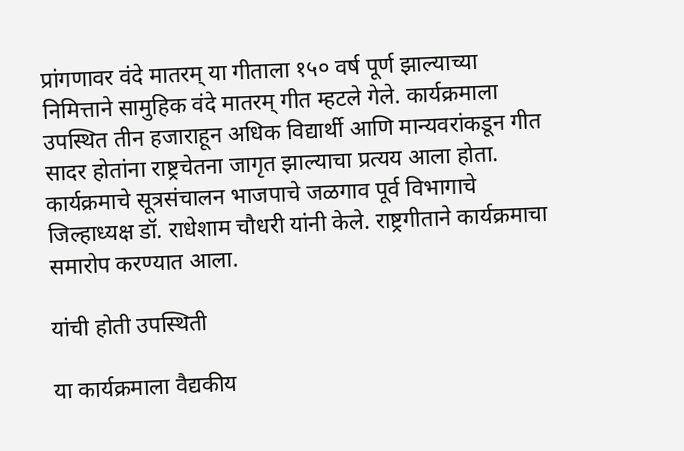प्रांगणावर वंदे मातरम् या गीताला १५० वर्ष पूर्ण झाल्याच्या निमित्ताने सामुहिक वंदे मातरम् गीत म्हटले गेले. कार्यक्रमाला उपस्थित तीन हजाराहून अधिक विद्यार्थी आणि मान्यवरांकडून गीत सादर होतांना राष्ट्रचेतना जागृत झाल्याचा प्रत्यय आला होता. कार्यक्रमाचे सूत्रसंचालन भाजपाचे जळगाव पूर्व विभागाचे जिल्हाध्यक्ष डॉ. राधेशाम चौधरी यांनी केले. राष्ट्रगीताने कार्यक्रमाचा समारोप करण्यात आला.

यांची होती उपस्थिती

या कार्यक्रमाला वैद्यकीय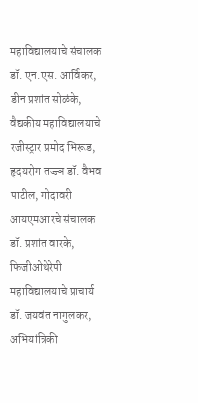महाविद्यालयाचे संचालक डॉ. एन.एस. आर्विकर, डीन प्रशांत सोळंके, वैद्यकीय महाविद्यालयाचे रजीस्ट्रार प्रमोद भिरूड, हृदयरोग तज्ज्ञ डॉ. वैभव पाटील, गोदावरी आयएमआरचे संचालक डॉ. प्रशांत वारके, फिजीओथेरेपी महाविद्यालयाचे प्राचार्य डॉ. जयवंत नागुलकर, अभियांत्रिकी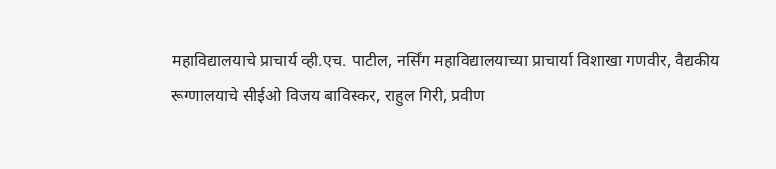महाविद्यालयाचे प्राचार्य व्ही.एच. पाटील, नर्सिंग महाविद्यालयाच्या प्राचार्या विशाखा गणवीर, वैद्यकीय रूग्णालयाचे सीईओ विजय बाविस्कर, राहुल गिरी, प्रवीण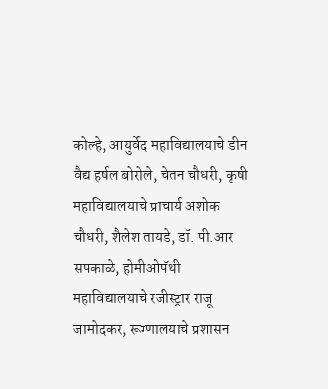कोल्हे, आयुर्वेद महाविद्यालयाचे डीन वैद्य हर्षल बोरोले, चेतन चौधरी, कृषी महाविद्यालयाचे प्राचार्य अशोक चौधरी, शैलेश तायडे, डॉ. पी.आर सपकाळे, होमीओपॅथी महाविद्यालयाचे रजीस्ट्रार राजू जामोदकर, रूग्णालयाचे प्रशासन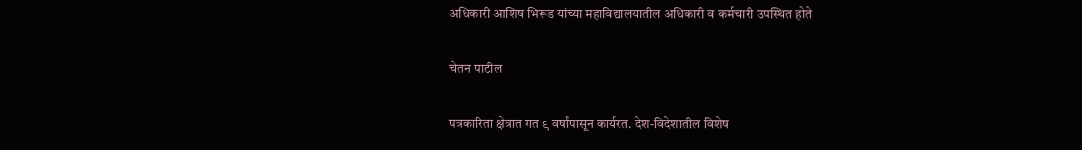अधिकारी आशिष भिरूड यांच्या महाविद्यालयातील अधिकारी व कर्मचारी उपस्थित होते

चेतन पाटील

पत्रकारिता क्षेत्रात गत ९ वर्षांपासून कार्यरत. देश-विदेशातील विशेष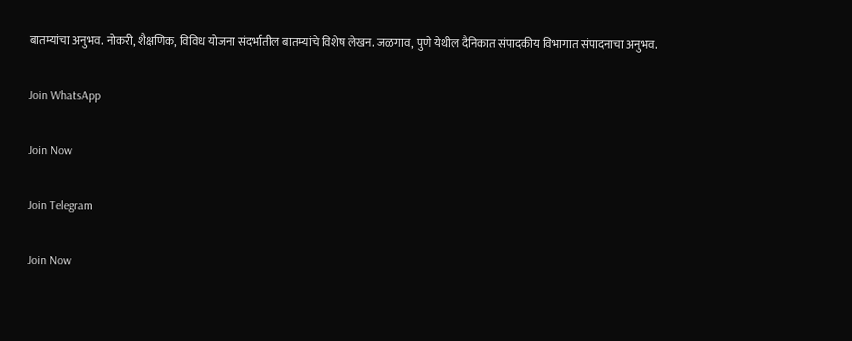बातम्यांचा अनुभव. नोकरी, शैक्षणिक, विविध योजना संदर्भातील बातम्यांचे विशेष लेखन. जळगाव, पुणे येथील दैनिकात संपादकीय विभागात संपादनाचा अनुभव.

Join WhatsApp

Join Now

Join Telegram

Join Now